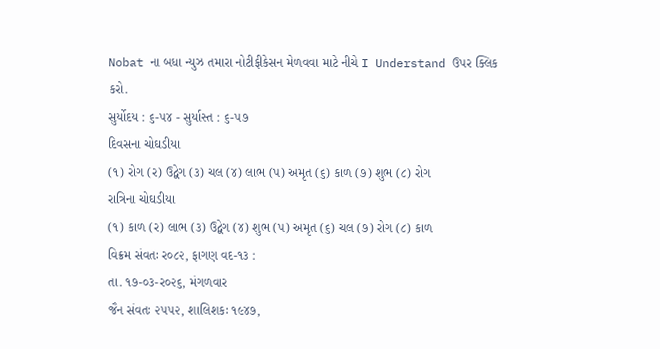Nobat ના બધા ન્યુઝ તમારા નોટીફીકેસન મેળવવા માટે નીચે I Understand ઉપર ક્લિક કરો.
સુર્યોદય : ૬-૫૪ - સુર્યાસ્ત : ૬-૫૭
દિવસના ચોઘડીયા
(૧) રોગ (ર) ઉદ્વેગ (૩) ચલ (૪) લાભ (પ) અમૃત (૬) કાળ (૭) શુભ (૮) રોગ
રાત્રિના ચોઘડીયા
(૧) કાળ (ર) લાભ (૩) ઉદ્વેગ (૪) શુભ (પ) અમૃત (૬) ચલ (૭) રોગ (૮) કાળ
વિક્રમ સંવતઃ ર૦૮૨, ફાગણ વદ-૧૩ :
તા. ૧૭-૦૩-ર૦૨૬, મંગળવાર
જૈન સંવતઃ ૨૫૫૨, શાલિશકઃ ૧૯૪૭,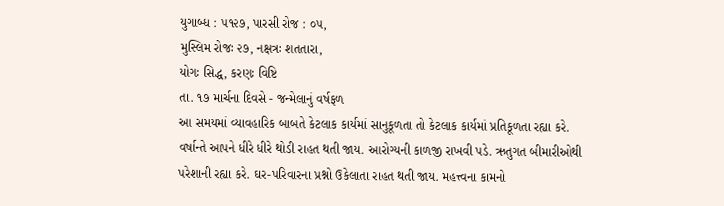યુગાબ્ધ : ૫૧૨૭, પારસી રોજ : ૦૫,
મુસ્લિમ રોજઃ ૨૭, નક્ષત્રઃ શતતારા,
યોગઃ સિદ્ધ, કરણઃ વિષ્ટિ
તા. ૧૭ માર્ચના દિવસે - જન્મેલાનું વર્ષફળ
આ સમયમાં વ્યાવહારિક બાબતે કેટલાક કાર્યમાં સાનુકૂળતા તો કેટલાક કાર્યમાં પ્રતિકૂળતા રહ્યા કરે. વર્ષાન્તે આપને ધીરે ધીરે થોડી રાહત થતી જાય. આરોગ્યની કાળજી રાખવી પડે. ઋતુગત બીમારીઓથી પરેશાની રહ્યા કરે. ઘર-પરિવારના પ્રશ્નો ઉકેલાતા રાહત થતી જાય. મહત્ત્વના કામનો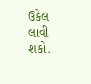ઉકેલ લાવી શકો.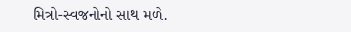મિત્રો-સ્વજનોનો સાથ મળે.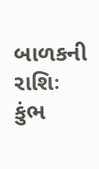બાળકની રાશિઃ કુંભ